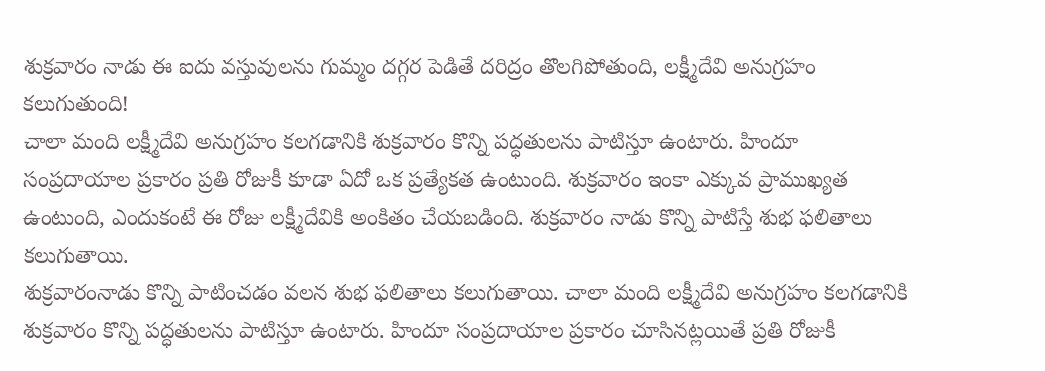శుక్రవారం నాడు ఈ ఐదు వస్తువులను గుమ్మం దగ్గర పెడితే దరిద్రం తొలగిపోతుంది, లక్ష్మీదేవి అనుగ్రహం కలుగుతుంది!
చాలా మంది లక్ష్మీదేవి అనుగ్రహం కలగడానికి శుక్రవారం కొన్ని పద్ధతులను పాటిస్తూ ఉంటారు. హిందూ సంప్రదాయాల ప్రకారం ప్రతి రోజుకీ కూడా ఏదో ఒక ప్రత్యేకత ఉంటుంది. శుక్రవారం ఇంకా ఎక్కువ ప్రాముఖ్యత ఉంటుంది, ఎందుకంటే ఈ రోజు లక్ష్మీదేవికి అంకితం చేయబడింది. శుక్రవారం నాడు కొన్ని పాటిస్తే శుభ ఫలితాలు కలుగుతాయి.
శుక్రవారంనాడు కొన్ని పాటించడం వలన శుభ ఫలితాలు కలుగుతాయి. చాలా మంది లక్ష్మీదేవి అనుగ్రహం కలగడానికి శుక్రవారం కొన్ని పద్ధతులను పాటిస్తూ ఉంటారు. హిందూ సంప్రదాయాల ప్రకారం చూసినట్లయితే ప్రతి రోజుకీ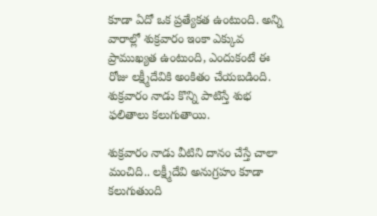కూడా ఏదో ఒక ప్రత్యేకత ఉంటుంది. అన్ని వారాల్లో శుక్రవారం ఇంకా ఎక్కువ ప్రాముఖ్యత ఉంటుంది, ఎందుకంటే ఈ రోజు లక్ష్మీదేవికి అంకితం చేయబడింది. శుక్రవారం నాడు కొన్ని పాటిస్తే శుభ ఫలితాలు కలుగుతాయి.

శుక్రవారం నాడు వీటిని దానం చేస్తే చాలా మంచిది.. లక్ష్మీదేవి అనుగ్రహం కూడా కలుగుతుంది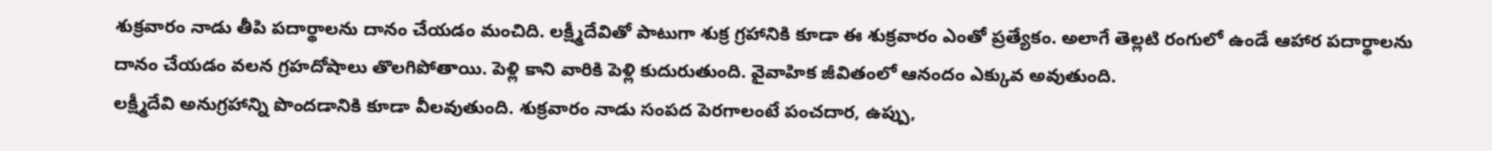శుక్రవారం నాడు తీపి పదార్థాలను దానం చేయడం మంచిది. లక్ష్మీదేవితో పాటుగా శుక్ర గ్రహానికి కూడా ఈ శుక్రవారం ఎంతో ప్రత్యేకం. అలాగే తెల్లటి రంగులో ఉండే ఆహార పదార్థాలను దానం చేయడం వలన గ్రహదోషాలు తొలగిపోతాయి. పెళ్లి కాని వారికి పెళ్లి కుదురుతుంది. వైవాహిక జీవితంలో ఆనందం ఎక్కువ అవుతుంది.
లక్ష్మీదేవి అనుగ్రహాన్ని పొందడానికి కూడా వీలవుతుంది. శుక్రవారం నాడు సంపద పెరగాలంటే పంచదార, ఉప్పు,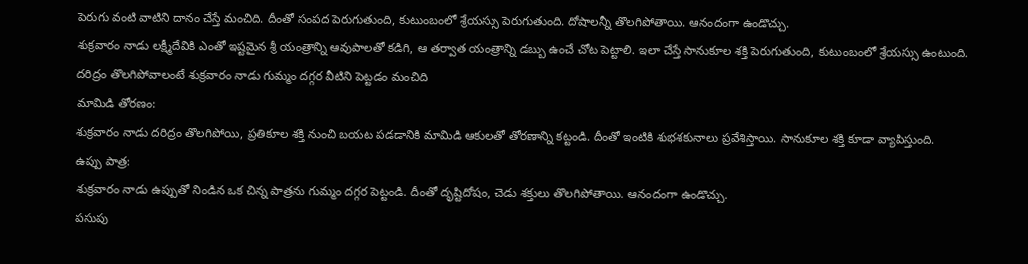పెరుగు వంటి వాటిని దానం చేస్తే మంచిది. దీంతో సంపద పెరుగుతుంది, కుటుంబంలో శ్రేయస్సు పెరుగుతుంది. దోషాలన్నీ తొలగిపోతాయి. ఆనందంగా ఉండొచ్చు.
శుక్రవారం నాడు లక్ష్మీదేవికి ఎంతో ఇష్టమైన శ్రీ యంత్రాన్ని ఆవుపాలతో కడిగి, ఆ తర్వాత యంత్రాన్ని డబ్బు ఉంచే చోట పెట్టాలి. ఇలా చేస్తే సానుకూల శక్తి పెరుగుతుంది, కుటుంబంలో శ్రేయస్సు ఉంటుంది.
దరిద్రం తొలగిపోవాలంటే శుక్రవారం నాడు గుమ్మం దగ్గర వీటిని పెట్టడం మంచిది
మామిడి తోరణం:
శుక్రవారం నాడు దరిద్రం తొలగిపోయి, ప్రతికూల శక్తి నుంచి బయట పడడానికి మామిడి ఆకులతో తోరణాన్ని కట్టండి. దీంతో ఇంటికి శుభశకునాలు ప్రవేశిస్తాయి. సానుకూల శక్తి కూడా వ్యాపిస్తుంది.
ఉప్పు పాత్ర:
శుక్రవారం నాడు ఉప్పుతో నిండిన ఒక చిన్న పాత్రను గుమ్మం దగ్గర పెట్టండి. దీంతో దృష్టిదోషం, చెడు శక్తులు తొలగిపోతాయి. ఆనందంగా ఉండొచ్చు.
పసుపు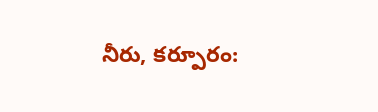నీరు, కర్పూరం: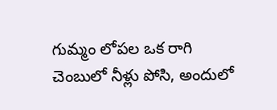గుమ్మం లోపల ఒక రాగి చెంబులో నీళ్లు పోసి, అందులో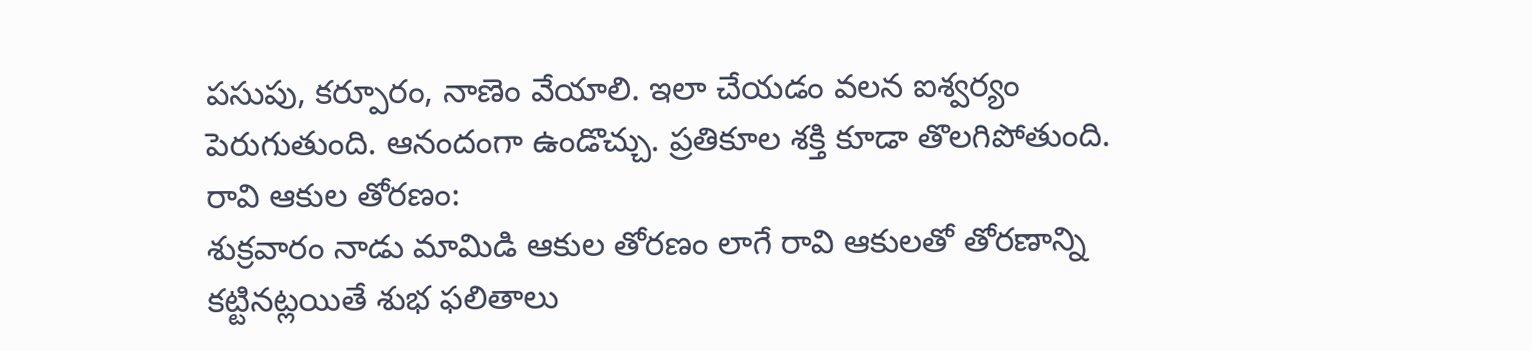పసుపు, కర్పూరం, నాణెం వేయాలి. ఇలా చేయడం వలన ఐశ్వర్యం పెరుగుతుంది. ఆనందంగా ఉండొచ్చు. ప్రతికూల శక్తి కూడా తొలగిపోతుంది.
రావి ఆకుల తోరణం:
శుక్రవారం నాడు మామిడి ఆకుల తోరణం లాగే రావి ఆకులతో తోరణాన్ని కట్టినట్లయితే శుభ ఫలితాలు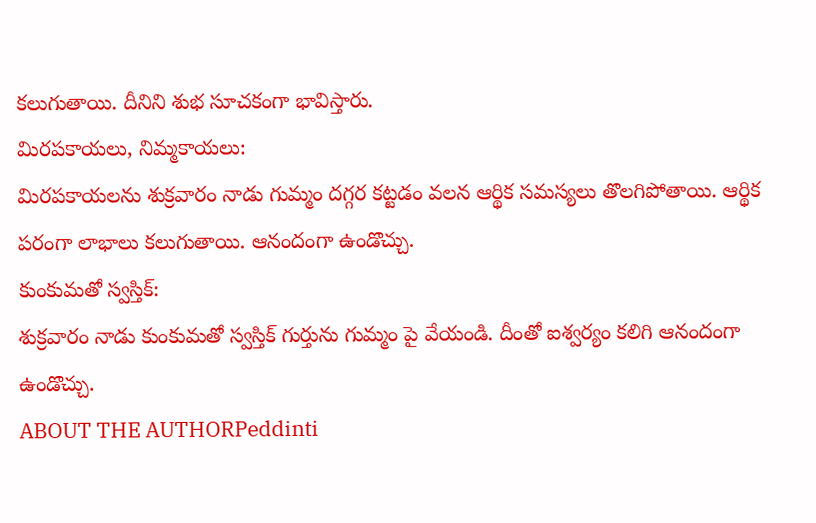కలుగుతాయి. దీనిని శుభ సూచకంగా భావిస్తారు.
మిరపకాయలు, నిమ్మకాయలు:
మిరపకాయలను శుక్రవారం నాడు గుమ్మం దగ్గర కట్టడం వలన ఆర్థిక సమస్యలు తొలగిపోతాయి. ఆర్థిక పరంగా లాభాలు కలుగుతాయి. ఆనందంగా ఉండొచ్చు.
కుంకుమతో స్వస్తిక్:
శుక్రవారం నాడు కుంకుమతో స్వస్తిక్ గుర్తును గుమ్మం పై వేయండి. దీంతో ఐశ్వర్యం కలిగి ఆనందంగా ఉండొచ్చు.
ABOUT THE AUTHORPeddinti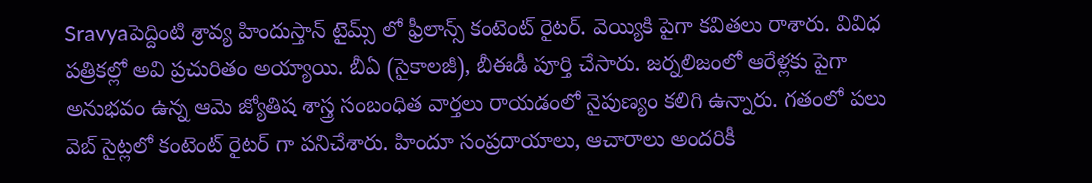Sravyaపెద్దింటి శ్రావ్య హిందుస్తాన్ టైమ్స్ లో ఫ్రీలాన్స్ కంటెంట్ రైటర్. వెయ్యికి పైగా కవితలు రాశారు. వివిధ పత్రికల్లో అవి ప్రచురితం అయ్యాయి. బీఏ (సైకాలజీ), బీఈడీ పూర్తి చేసారు. జర్నలిజంలో ఆరేళ్లకు పైగా అనుభవం ఉన్న ఆమె జ్యోతిష శాస్త్ర సంబంధిత వార్తలు రాయడంలో నైపుణ్యం కలిగి ఉన్నారు. గతంలో పలు వెబ్ సైట్లలో కంటెంట్ రైటర్ గా పనిచేశారు. హిందూ సంప్రదాయాలు, ఆచారాలు అందరికీ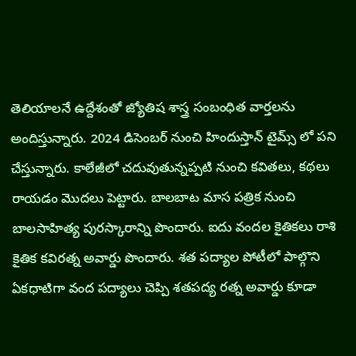తెలియాలనే ఉద్దేశంతో జ్యోతిష శాస్త్ర సంబంధిత వార్తలను అందిస్తున్నారు. 2024 డిసెంబర్ నుంచి హిందుస్తాన్ టైమ్స్ లో పని చేస్తున్నారు. కాలేజీలో చదువుతున్నప్పటి నుంచి కవితలు, కథలు రాయడం మొదలు పెట్టారు. బాలబాట మాస పత్రిక నుంచి బాలసాహిత్య పురస్కారాన్ని పొందారు. ఐదు వందల కైతికలు రాశి కైతిక కవిరత్న అవార్డు పొందారు. శత పద్యాల పోటీలో పాల్గొని ఏకధాటిగా వంద పద్యాలు చెప్పి శతపద్య రత్న అవార్డు కూడా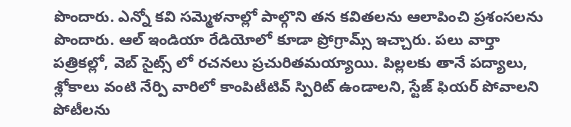పొందారు. ఎన్నో కవి సమ్మెళనాల్లో పాల్గొని తన కవితలను ఆలాపించి ప్రశంసలను పొందారు. ఆల్ ఇండియా రేడియోలో కూడా ప్రోగ్రామ్స్ ఇచ్చారు. పలు వార్తా పత్రికల్లో, వెబ్ సైట్స్ లో రచనలు ప్రచురితమయ్యాయి. పిల్లలకు తానే పద్యాలు, శ్లోకాలు వంటి నేర్పి వారిలో కాంపిటీటివ్ స్పిరిట్ ఉండాలని, స్టేజ్ ఫియర్ పోవాలని పోటీలను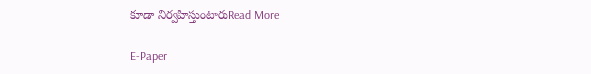కూడా నిర్వహిస్తుంటారుRead More

E-Paper